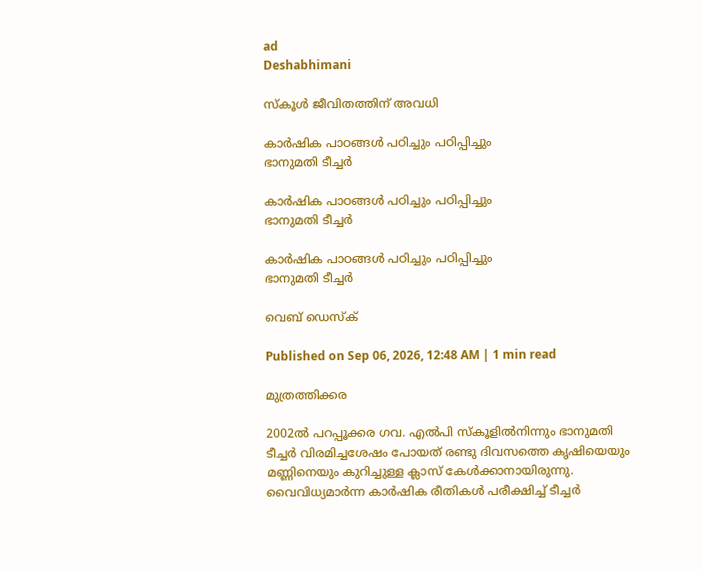ad
Deshabhimani

സ്കൂള്‍ ജീവിതത്തിന് അവധി

കാര്‍ഷിക പാഠങ്ങള്‍ പഠിച്ചും പഠിപ്പിച്ചും
ഭാനുമതി ടീച്ചര്‍

കാര്‍ഷിക പാഠങ്ങള്‍ പഠിച്ചും പഠിപ്പിച്ചും
ഭാനുമതി ടീച്ചര്‍

കാര്‍ഷിക പാഠങ്ങള്‍ പഠിച്ചും പഠിപ്പിച്ചും
ഭാനുമതി ടീച്ചര്‍

വെബ് ഡെസ്ക്

Published on Sep 06, 2026, 12:48 AM | 1 min read

മുത്രത്തിക്കര

2002ൽ പറപ്പൂക്കര ഗവ. എൽപി സ്കൂളിൽനിന്നും ഭാനുമതി ടീച്ചർ വിരമിച്ചശേഷം പോയത് രണ്ടു ദിവസത്തെ കൃഷിയെയും മണ്ണിനെയും കുറിച്ചുള്ള ക്ലാസ്‌ കേൾക്കാനായിരുന്നു. വൈവിധ്യമാർന്ന കാർഷിക രീതികൾ പരീക്ഷിച്ച് ടീച്ചര്‍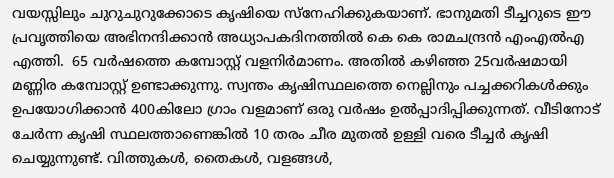വയസ്സിലും ചുറുചുറുക്കോടെ കൃഷിയെ സ്നേഹിക്കുകയാണ്. ഭാനുമതി ടീച്ചറുടെ ഈ പ്രവൃത്തിയെ അഭിനന്ദിക്കാൻ അധ്യാപകദിനത്തിൽ കെ കെ രാമചന്ദ്രന്‍ എംഎൽഎ എത്തി.  65 വർഷത്തെ കമ്പോസ്റ്റ് വളനിർമാണം. അതിൽ കഴിഞ്ഞ 25വർഷമായി മണ്ണിര കമ്പോസ്റ്റ് ഉണ്ടാക്കുന്നു. സ്വന്തം കൃഷിസ്ഥലത്തെ നെല്ലിനും പച്ചക്കറികൾക്കും ഉപയോഗിക്കാൻ 400കിലോ ഗ്രാം വളമാണ് ഒരു വർഷം ഉൽപ്പാദിപ്പിക്കുന്നത്. വീടിനോട് ചേർന്ന കൃഷി സ്ഥലത്താണെങ്കിൽ 10 തരം ചീര മുതൽ ഉള്ളി വരെ ടീച്ചര്‍ കൃഷി ചെയ്യുന്നുണ്ട്. വിത്തുകൾ, തൈകൾ, വളങ്ങൾ,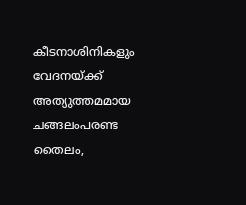കീടനാശിനികളും വേദനയ്ക്ക് അത്യുത്തമമായ ചങ്ങലംപരണ്ട തൈലം,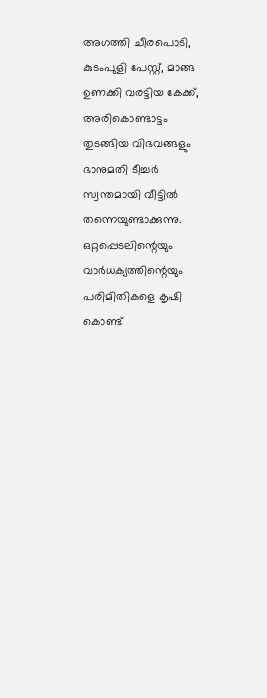അഗത്തി ചീരപൊടി, കുടംപുളി പേസ്റ്റ്, മാങ്ങ ഉണക്കി വരട്ടിയ കേക്ക്, അരികൊണ്ടാട്ടം തുടങ്ങിയ വിഭവങ്ങളും ഭാനുമതി ടീച്ചർ സ്വന്തമായി വീട്ടിൽ തന്നെയുണ്ടാക്കുന്നു. ഒറ്റപ്പെടലിന്റെയും വാർധക്യത്തിന്റെയും പരിമിതികളെ കൃഷി കൊണ്ട്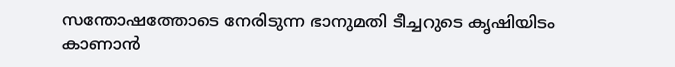സന്തോഷത്തോടെ നേരിടുന്ന ഭാനുമതി ടീച്ചറുടെ കൃഷിയിടം കാണാൻ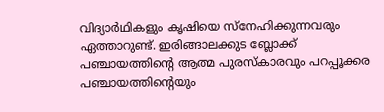വിദ്യാർഥികളും കൃഷിയെ സ്നേഹിക്കുന്നവരും ഏത്താറുണ്ട്. ഇരിങ്ങാലക്കുട ബ്ലോക്ക്‌ പഞ്ചായത്തിന്റെ ആത്മ പുരസ്കാരവും പറപ്പൂക്കര പഞ്ചായത്തിന്റെയും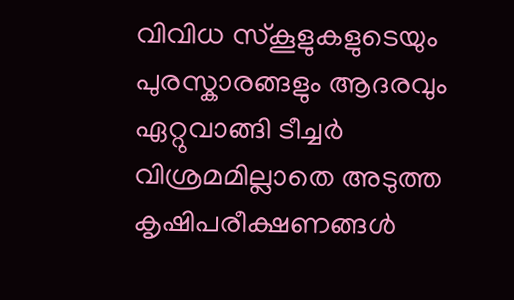വിവിധ സ്കൂളുകളുടെയും പുരസ്കാരങ്ങളും ആദരവും ഏറ്റുവാങ്ങി ടീച്ചർ വിശ്രമമില്ലാതെ അടുത്ത കൃഷിപരീക്ഷണങ്ങൾ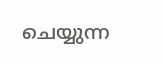ചെയ്യുന്ന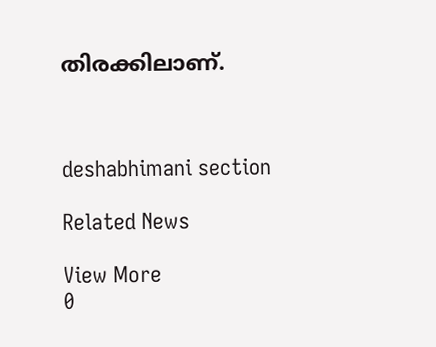തിരക്കിലാണ്.



deshabhimani section

Related News

View More
0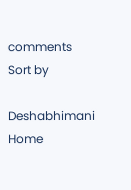comments
Sort by

Deshabhimani
Home